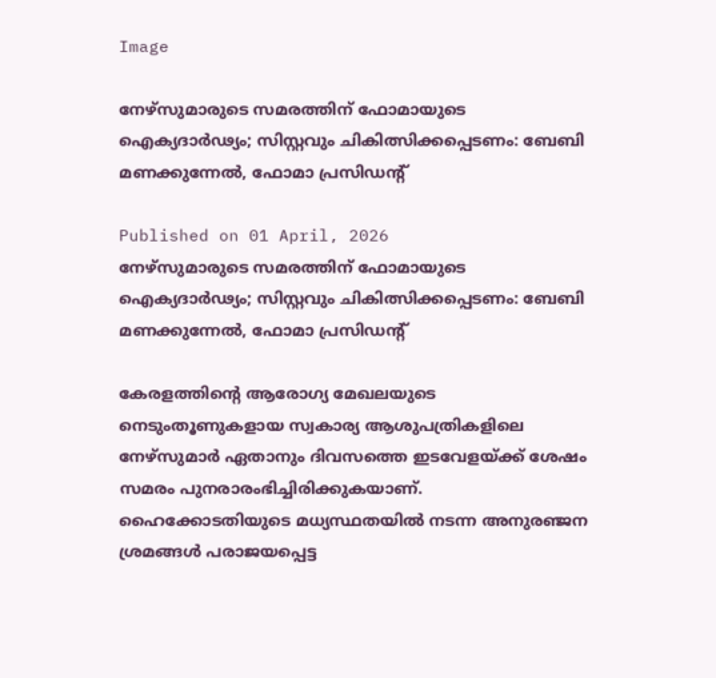Image

നേഴ്‌സുമാരുടെ സമരത്തിന് ഫോമായുടെ ഐക്യദാര്‍ഢ്യം; സിസ്റ്റവും ചികിത്സിക്കപ്പെടണം: ബേബി മണക്കുന്നേല്‍, ഫോമാ പ്രസിഡന്റ്

Published on 01 April, 2026
നേഴ്‌സുമാരുടെ സമരത്തിന് ഫോമായുടെ ഐക്യദാര്‍ഢ്യം; സിസ്റ്റവും ചികിത്സിക്കപ്പെടണം: ബേബി മണക്കുന്നേല്‍, ഫോമാ പ്രസിഡന്റ്

കേരളത്തിന്റെ ആരോഗ്യ മേഖലയുടെ നെടുംതൂണുകളായ സ്വകാര്യ ആശുപത്രികളിലെ നേഴ്‌സുമാര്‍ ഏതാനും ദിവസത്തെ ഇടവേളയ്ക്ക് ശേഷം സമരം പുനരാരംഭിച്ചിരിക്കുകയാണ്. ഹൈക്കോടതിയുടെ മധ്യസ്ഥതയില്‍ നടന്ന അനുരഞ്ജന ശ്രമങ്ങള്‍ പരാജയപ്പെട്ട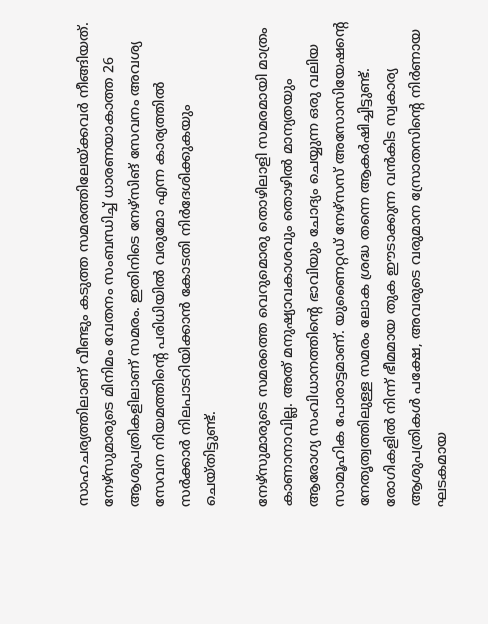സാഹചര്യത്തിലാണ് വീണ്ടും കടുത്ത സമരത്തിലേയ്ക്കവര്‍ നീങ്ങിയത്. നേഴ്‌സുമാരുടെ മിനിമം വേതനം സംബന്ധിച്ച് ധാരണയാകാത്ത 26 ആശുപത്രികളിലാണ് സമരം. ഇതിനിടെ നേഴ്‌സിങ് സേവനം അവശ്യ സേവന നിയമത്തിന്റെ പരിധിയില്‍ വരുമോ എന്ന കാര്യത്തില്‍ സര്‍ക്കാര്‍ നിലപാടറിയിക്കാന്‍ കോടതി നിര്‍ദേശിക്കുകയും ചെയ്തിട്ടുണ്ട്.

നേഴ്‌സുമാരുടെ സമരത്തെ വെറുമൊരു തൊഴിലാളി സമരമായി മാത്രം കാണാനാവില്ല. അത് മനുഷ്യാവകാശവും തൊഴില്‍ മാന്യതയും ആരോഗ്യ സംവിധാനത്തിന്റെ ഭാവിയും ചോദ്യം ചെയ്യുന്ന ഒരു വലിയ സാമൂഹിക പോരാട്ടമാണ്. യുണൈറ്റഡ് നേഴ്‌സസ് അസോസിയേഷന്റെ നേതൃത്വത്തിലുള്ള സമരം ലോക ശ്രദ്ധ തന്നെ ആകര്‍ഷിച്ചിട്ടുണ്ട്. രോഗികളില്‍ നിന്ന് ഭീമമായ തുക ഈടാക്കുന്ന വന്‍കിട സ്വകാര്യ ആശുപത്രികള്‍ പക്ഷേ, അവരുടെ വരുമാന സ്രോതസിന്റെ നിര്‍ണായ ഘടകമായ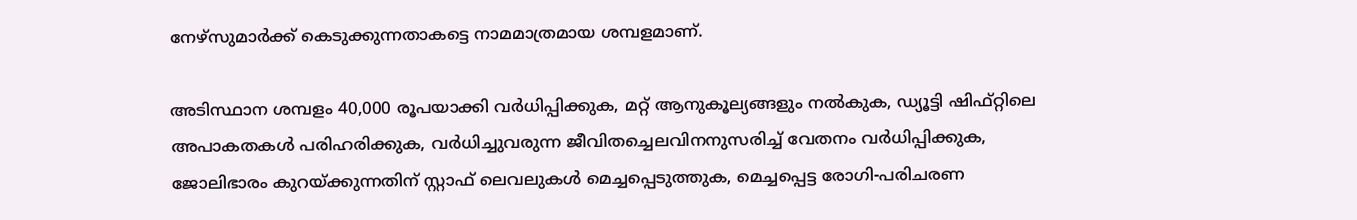നേഴ്‌സുമാര്‍ക്ക് കെടുക്കുന്നതാകട്ടെ നാമമാത്രമായ ശമ്പളമാണ്.

അടിസ്ഥാന ശമ്പളം 40,000 രൂപയാക്കി വര്‍ധിപ്പിക്കുക, മറ്റ് ആനുകൂല്യങ്ങളും നല്‍കുക, ഡ്യൂട്ടി ഷിഫ്റ്റിലെ അപാകതകള്‍ പരിഹരിക്കുക, വര്‍ധിച്ചുവരുന്ന ജീവിതച്ചെലവിനനുസരിച്ച് വേതനം വര്‍ധിപ്പിക്കുക, ജോലിഭാരം കുറയ്ക്കുന്നതിന് സ്റ്റാഫ് ലെവലുകള്‍ മെച്ചപ്പെടുത്തുക, മെച്ചപ്പെട്ട രോഗി-പരിചരണ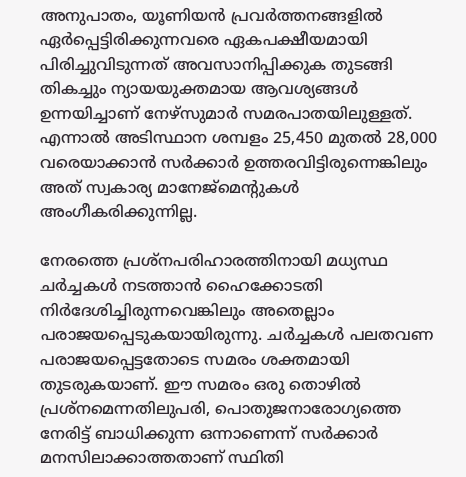അനുപാതം, യൂണിയന്‍ പ്രവര്‍ത്തനങ്ങളില്‍ ഏര്‍പ്പെട്ടിരിക്കുന്നവരെ ഏകപക്ഷീയമായി പിരിച്ചുവിടുന്നത് അവസാനിപ്പിക്കുക തുടങ്ങി തികച്ചും ന്യായയുക്തമായ ആവശ്യങ്ങള്‍ ഉന്നയിച്ചാണ് നേഴ്‌സുമാര്‍ സമരപാതയിലുള്ളത്. എന്നാല്‍ അടിസ്ഥാന ശമ്പളം 25,450 മുതല്‍ 28,000 വരെയാക്കാന്‍ സര്‍ക്കാര്‍ ഉത്തരവിട്ടിരുന്നെങ്കിലും അത് സ്വകാര്യ മാനേജ്‌മെന്റുകള്‍ അംഗീകരിക്കുന്നില്ല.

നേരത്തെ പ്രശ്‌നപരിഹാരത്തിനായി മധ്യസ്ഥ ചര്‍ച്ചകള്‍ നടത്താന്‍ ഹൈക്കോടതി നിര്‍ദേശിച്ചിരുന്നവെങ്കിലും അതെല്ലാം പരാജയപ്പെടുകയായിരുന്നു. ചര്‍ച്ചകള്‍ പലതവണ പരാജയപ്പെട്ടതോടെ സമരം ശക്തമായി തുടരുകയാണ്. ഈ സമരം ഒരു തൊഴില്‍ പ്രശ്‌നമെന്നതിലുപരി, പൊതുജനാരോഗ്യത്തെ നേരിട്ട് ബാധിക്കുന്ന ഒന്നാണെന്ന് സര്‍ക്കാര്‍ മനസിലാക്കാത്തതാണ് സ്ഥിതി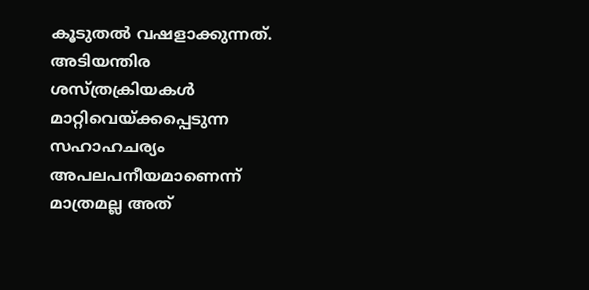കൂടുതല്‍ വഷളാക്കുന്നത്. അടിയന്തിര ശസ്ത്രക്രിയകള്‍ മാറ്റിവെയ്ക്കപ്പെടുന്ന സഹാഹചര്യം അപലപനീയമാണെന്ന് മാത്രമല്ല അത്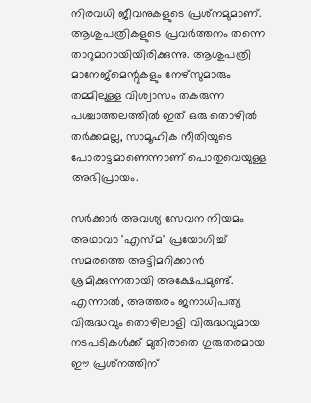നിരവധി ജീവനുകളുടെ പ്രശ്‌നമുമാണ്. ആശുപത്രികളുടെ പ്രവര്‍ത്തനം തന്നെ താറുമാറായിയിരിക്കുന്നു. ആശുപത്രി മാനേജ്‌മെന്റുകളും നേഴ്‌സുമാരും തമ്മിലുള്ള വിശ്വാസം തകരുന്ന പശ്ചാത്തലത്തില്‍ ഇത് ഒരു തൊഴില്‍ തര്‍ക്കമല്ല, സാമൂഹിക നീതിയുടെ പോരാട്ടമാണെന്നാണ് പൊതുവെയുള്ള അഭിപ്രായം.

സര്‍ക്കാര്‍ അവശ്യ സേവന നിയമം അഥാവാ 'എസ്മ' പ്രയോഗിച്ച് സമരത്തെ അട്ടിമറിക്കാന്‍ ശ്രമിക്കുന്നതായി അക്ഷേപമുണ്ട്. എന്നാല്‍, അത്തരം ജനാധിപത്യ വിരുദ്ധവും തൊഴിലാളി വിരുദ്ധവുമായ നടപടികള്‍ക്ക് മുതിരാതെ ഗുരുതരമായ ഈ പ്രശ്‌നത്തിന്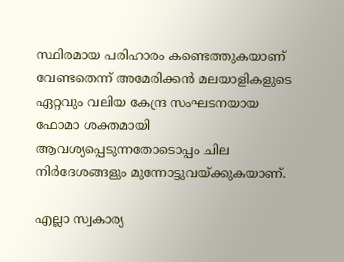സ്ഥിരമായ പരിഹാരം കണ്ടെത്തുകയാണ് വേണ്ടതെന്ന് അമേരിക്കന്‍ മലയാളികളുടെ ഏറ്റവും വലിയ കേന്ദ്ര സംഘടനയായ ഫോമാ ശക്തമായി ആവശ്യപ്പെടുന്നതോടൊപ്പം ചില നിര്‍ദേശങ്ങളും മുന്നോട്ടുവയ്ക്കുകയാണ്.

എല്ലാ സ്വകാര്യ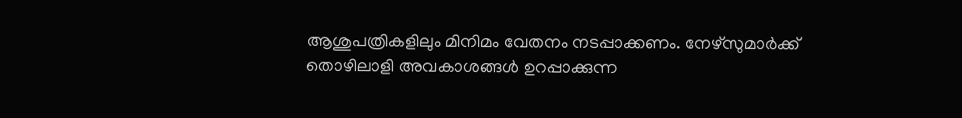ആശുപത്രികളിലും മിനിമം വേതനം നടപ്പാക്കണം. നേഴ്‌സുമാര്‍ക്ക് തൊഴിലാളി അവകാശങ്ങള്‍ ഉറപ്പാക്കുന്ന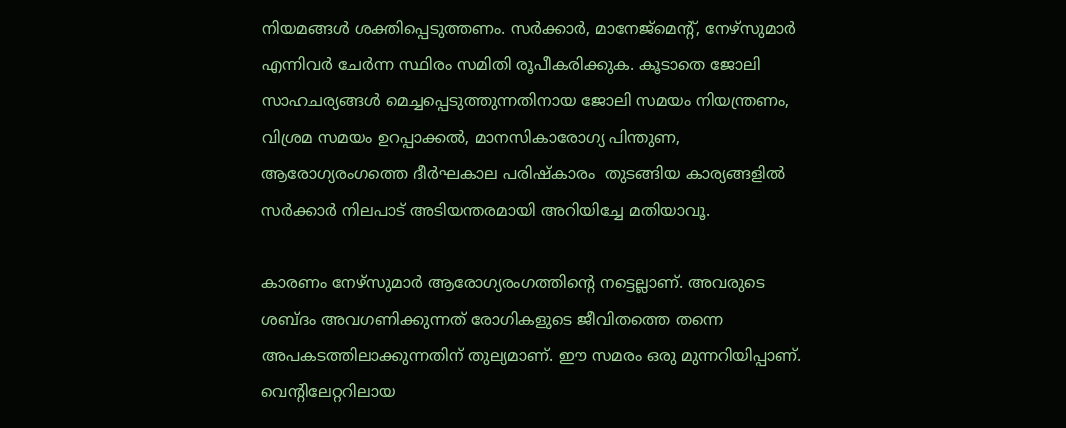നിയമങ്ങള്‍ ശക്തിപ്പെടുത്തണം. സര്‍ക്കാര്‍, മാനേജ്‌മെന്റ്, നേഴ്‌സുമാര്‍ എന്നിവര്‍ ചേര്‍ന്ന സ്ഥിരം സമിതി രൂപീകരിക്കുക. കൂടാതെ ജോലി സാഹചര്യങ്ങള്‍ മെച്ചപ്പെടുത്തുന്നതിനായ ജോലി സമയം നിയന്ത്രണം, വിശ്രമ സമയം ഉറപ്പാക്കല്‍, മാനസികാരോഗ്യ പിന്തുണ, ആരോഗ്യരംഗത്തെ ദീര്‍ഘകാല പരിഷ്‌കാരം  തുടങ്ങിയ കാര്യങ്ങളില്‍ സര്‍ക്കാര്‍ നിലപാട് അടിയന്തരമായി അറിയിച്ചേ മതിയാവൂ.

കാരണം നേഴ്‌സുമാര്‍ ആരോഗ്യരംഗത്തിന്റെ നട്ടെല്ലാണ്. അവരുടെ ശബ്ദം അവഗണിക്കുന്നത് രോഗികളുടെ ജീവിതത്തെ തന്നെ അപകടത്തിലാക്കുന്നതിന് തുല്യമാണ്. ഈ സമരം ഒരു മുന്നറിയിപ്പാണ്. വെന്റിലേറ്ററിലായ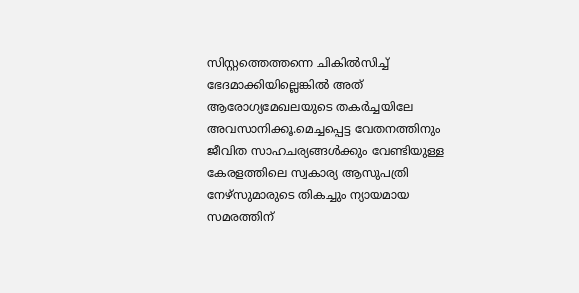സിസ്റ്റത്തെത്തന്നെ ചികില്‍സിച്ച് ഭേദമാക്കിയില്ലെങ്കില്‍ അത് ആരോഗ്യമേഖലയുടെ തകര്‍ച്ചയിലേ അവസാനിക്കൂ.മെച്ചപ്പെട്ട വേതനത്തിനും ജീവിത സാഹചര്യങ്ങള്‍ക്കും വേണ്ടിയുള്ള കേരളത്തിലെ സ്വകാര്യ ആസുപത്രി നേഴ്‌സുമാരുടെ തികച്ചും ന്യായമായ സമരത്തിന്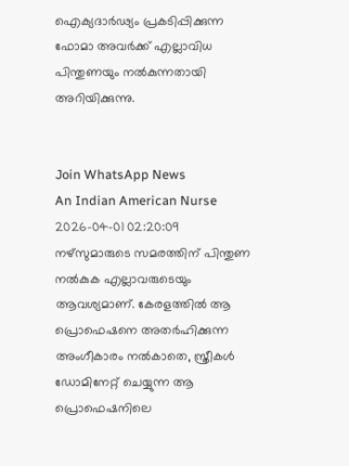ഐക്യദാര്‍ഢ്യം പ്രകടിപ്പിക്കുന്ന ഫോമാ അവര്‍ക്ക് എല്ലാവിധ പിന്തുണയും നല്‍കുന്നതായി അറിയിക്കുന്നു.


Join WhatsApp News
An Indian American Nurse 2026-04-01 02:20:09
നഴ്സുമാരുടെ സമരത്തിന് പിന്തുണ നൽകുക എല്ലാവരുടെയും ആവശ്യമാണ്. കേരളത്തിൽ ആ പ്രൊഫെഷനെ അതർഹിക്കുന്ന അംഗീകാരം നൽകാതെ, സ്ത്രീകൾ ഡോമിനേറ്റ് ചെയ്യുന്ന ആ പ്രൊഫെഷനിലെ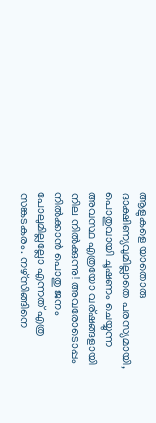ആളുകളെ യാതൊരു ദാക്ഷിണ്യവുമില്ലാതെ പരസ്യമായി, പൊതുവായി ചൂഷണം ചെയ്യുന്ന അവസ്ഥ എത്രയോ വര്ഷങ്ങളായി നില നിൽക്കുന്നു! അവരോടൊപ്പം നിൽക്കാൻ പൊതു ജനം പോലുമില്ലല്ലോ എന്നത് എത്ര സങ്കടകരം. നഴ്സിങ്ങിനെ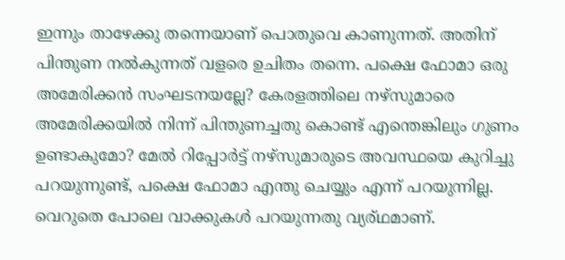ഇന്നും താഴേക്കു തന്നെയാണ് പൊതുവെ കാണുന്നത്. അതിന് പിന്തുണ നൽകുന്നത് വളരെ ഉചിതം തന്നെ. പക്ഷെ ഫോമാ ഒരു അമേരിക്കൻ സംഘടനയല്ലേ? കേരളത്തിലെ നഴ്സുമാരെ അമേരിക്കയിൽ നിന്ന് പിന്തുണച്ചതു കൊണ്ട് എന്തെങ്കിലും ഗുണം ഉണ്ടാകുമോ? മേൽ റിപ്പോർട്ട് നഴ്സുമാരുടെ അവസ്ഥയെ കുറിച്ചു പറയുന്നുണ്ട്, പക്ഷെ ഫോമാ എന്തു ചെയ്യും എന്ന് പറയുന്നില്ല. വെറുതെ പോലെ വാക്കുകൾ പറയുന്നതു വ്യര്ഥമാണ്.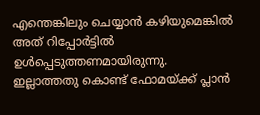എന്തെങ്കിലും ചെയ്യാൻ കഴിയുമെങ്കിൽ അത് റിപ്പോർട്ടിൽ ഉൾപ്പെടുത്തണമായിരുന്നു. ഇല്ലാത്തതു കൊണ്ട് ഫോമയ്‌ക്ക് പ്ലാൻ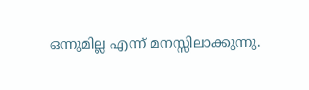ഒന്നുമില്ല എന്ന് മനസ്സിലാക്കുന്നു.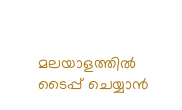മലയാളത്തില്‍ ടൈപ്പ് ചെയ്യാന്‍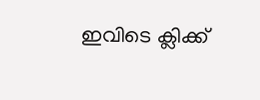ഇവിടെ ക്ലിക്ക്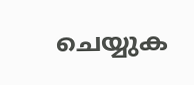ചെയ്യുക